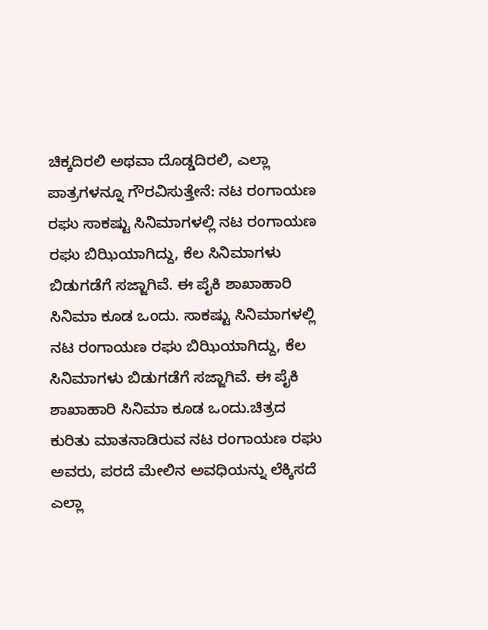ಚಿಕ್ಕದಿರಲಿ ಅಥವಾ ದೊಡ್ಡದಿರಲಿ, ಎಲ್ಲಾ ಪಾತ್ರಗಳನ್ನೂ ಗೌರವಿಸುತ್ತೇನೆ: ನಟ ರಂಗಾಯಣ ರಘು ಸಾಕಷ್ಟು ಸಿನಿಮಾಗಳಲ್ಲಿ ನಟ ರಂಗಾಯಣ ರಘು ಬಿಝಿಯಾಗಿದ್ದು, ಕೆಲ ಸಿನಿಮಾಗಳು ಬಿಡುಗಡೆಗೆ ಸಜ್ಜಾಗಿವೆ. ಈ ಪೈಕಿ ಶಾಖಾಹಾರಿ ಸಿನಿಮಾ ಕೂಡ ಒಂದು. ಸಾಕಷ್ಟು ಸಿನಿಮಾಗಳಲ್ಲಿ ನಟ ರಂಗಾಯಣ ರಘು ಬಿಝಿಯಾಗಿದ್ದು, ಕೆಲ ಸಿನಿಮಾಗಳು ಬಿಡುಗಡೆಗೆ ಸಜ್ಜಾಗಿವೆ. ಈ ಪೈಕಿ ಶಾಖಾಹಾರಿ ಸಿನಿಮಾ ಕೂಡ ಒಂದು.ಚಿತ್ರದ ಕುರಿತು ಮಾತನಾಡಿರುವ ನಟ ರಂಗಾಯಣ ರಘು ಅವರು, ಪರದೆ ಮೇಲಿನ ಅವಧಿಯನ್ನು ಲೆಕ್ಕಿಸದೆ ಎಲ್ಲಾ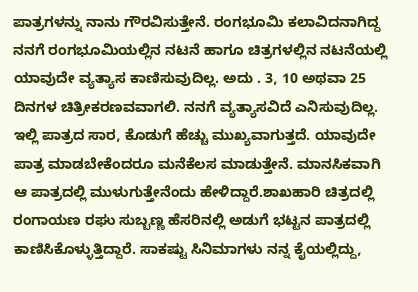ಪಾತ್ರಗಳನ್ನು ನಾನು ಗೌರವಿಸುತ್ತೇನೆ. ರಂಗಭೂಮಿ ಕಲಾವಿದನಾಗಿದ್ದ ನನಗೆ ರಂಗಭೂಮಿಯಲ್ಲಿನ ನಟನೆ ಹಾಗೂ ಚಿತ್ರಗಳಲ್ಲಿನ ನಟನೆಯಲ್ಲಿ ಯಾವುದೇ ವ್ಯತ್ಯಾಸ ಕಾಣಿಸುವುದಿಲ್ಲ. ಅದು . 3, 10 ಅಥವಾ 25 ದಿನಗಳ ಚಿತ್ರೀಕರಣವವಾಗಲಿ. ನನಗೆ ವ್ಯತ್ಯಾಸವಿದೆ ಎನಿಸುವುದಿಲ್ಲ. ಇಲ್ಲಿ ಪಾತ್ರದ ಸಾರ, ಕೊಡುಗೆ ಹೆಚ್ಚು ಮುಖ್ಯವಾಗುತ್ತದೆ. ಯಾವುದೇ ಪಾತ್ರ ಮಾಡಬೇಕೆಂದರೂ ಮನೆಕೆಲಸ ಮಾಡುತ್ತೇನೆ. ಮಾನಸಿಕವಾಗಿ ಆ ಪಾತ್ರದಲ್ಲಿ ಮುಳುಗುತ್ತೇನೆಂದು ಹೇಳಿದ್ದಾರೆ.ಶಾಖಹಾರಿ ಚಿತ್ರದಲ್ಲಿ ರಂಗಾಯಣ ರಘು ಸುಬ್ಬಣ್ಣ ಹೆಸರಿನಲ್ಲಿ ಅಡುಗೆ ಭಟ್ಟನ ಪಾತ್ರದಲ್ಲಿ ಕಾಣಿಸಿಕೊಳ್ಳುತ್ತಿದ್ದಾರೆ. ಸಾಕಷ್ಟು ಸಿನಿಮಾಗಳು ನನ್ನ ಕೈಯಲ್ಲಿದ್ದು,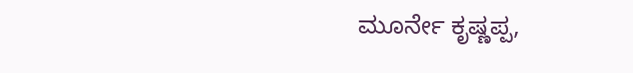ಮೂರ್ನೇ ಕೃಷ್ಣಪ್ಪ,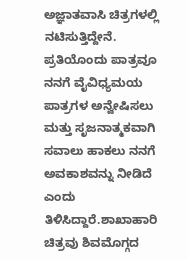ಅಜ್ಞಾತವಾಸಿ ಚಿತ್ರಗಳಲ್ಲಿ ನಟಿಸುತ್ತಿದ್ದೇನೆ. ಪ್ರತಿಯೊಂದು ಪಾತ್ರವೂ ನನಗೆ ವೈವಿಧ್ಯಮಯ ಪಾತ್ರಗಳ ಅನ್ವೇಷಿಸಲು ಮತ್ತು ಸೃಜನಾತ್ಮಕವಾಗಿ ಸವಾಲು ಹಾಕಲು ನನಗೆ ಅವಕಾಶವನ್ನು ನೀಡಿದೆ ಎಂದು ತಿಳಿಸಿದ್ದಾರೆ.ಶಾಖಾಹಾರಿ ಚಿತ್ರವು ಶಿವಮೊಗ್ಗದ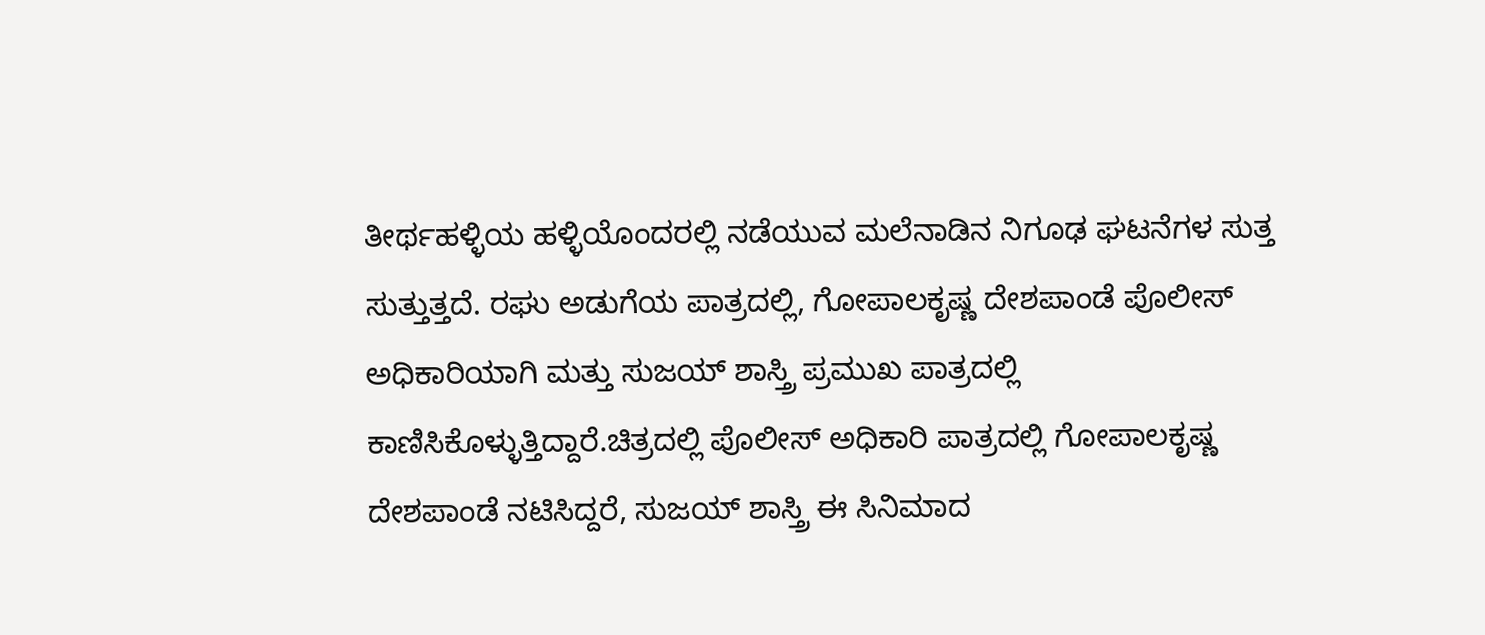ತೀರ್ಥಹಳ್ಳಿಯ ಹಳ್ಳಿಯೊಂದರಲ್ಲಿ ನಡೆಯುವ ಮಲೆನಾಡಿನ ನಿಗೂಢ ಘಟನೆಗಳ ಸುತ್ತ ಸುತ್ತುತ್ತದೆ. ರಘು ಅಡುಗೆಯ ಪಾತ್ರದಲ್ಲಿ, ಗೋಪಾಲಕೃಷ್ಣ ದೇಶಪಾಂಡೆ ಪೊಲೀಸ್ ಅಧಿಕಾರಿಯಾಗಿ ಮತ್ತು ಸುಜಯ್ ಶಾಸ್ತ್ರಿ ಪ್ರಮುಖ ಪಾತ್ರದಲ್ಲಿ ಕಾಣಿಸಿಕೊಳ್ಳುತ್ತಿದ್ದಾರೆ.ಚಿತ್ರದಲ್ಲಿ ಪೊಲೀಸ್ ಅಧಿಕಾರಿ ಪಾತ್ರದಲ್ಲಿ ಗೋಪಾಲಕೃಷ್ಣ ದೇಶಪಾಂಡೆ ನಟಿಸಿದ್ದರೆ, ಸುಜಯ್ ಶಾಸ್ತ್ರಿ ಈ ಸಿನಿಮಾದ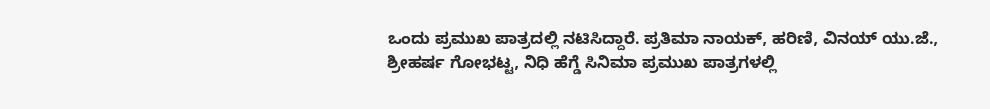ಒಂದು ಪ್ರಮುಖ ಪಾತ್ರದಲ್ಲಿ ನಟಿಸಿದ್ದಾರೆ. ಪ್ರತಿಮಾ ನಾಯಕ್, ಹರಿಣಿ, ವಿನಯ್ ಯು.ಜೆ., ಶ್ರೀಹರ್ಷ ಗೋಭಟ್ಟ, ನಿಧಿ ಹೆಗ್ಡೆ ಸಿನಿಮಾ ಪ್ರಮುಖ ಪಾತ್ರಗಳಲ್ಲಿ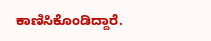ಕಾಣಿಸಿಕೊಂಡಿದ್ದಾರೆ.